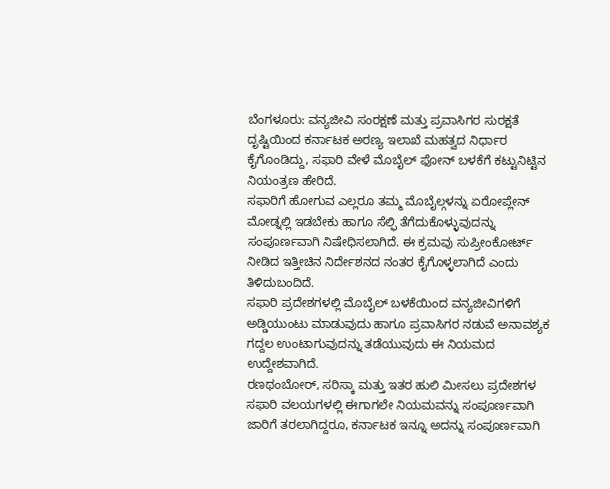ಬೆಂಗಳೂರು: ವನ್ಯಜೀವಿ ಸಂರಕ್ಷಣೆ ಮತ್ತು ಪ್ರವಾಸಿಗರ ಸುರಕ್ಷತೆ ದೃಷ್ಟಿಯಿಂದ ಕರ್ನಾಟಕ ಅರಣ್ಯ ಇಲಾಖೆ ಮಹತ್ವದ ನಿರ್ಧಾರ ಕೈಗೊಂಡಿದ್ದು, ಸಫಾರಿ ವೇಳೆ ಮೊಬೈಲ್ ಫೋನ್ ಬಳಕೆಗೆ ಕಟ್ಟುನಿಟ್ಟಿನ ನಿಯಂತ್ರಣ ಹೇರಿದೆ.
ಸಫಾರಿಗೆ ಹೋಗುವ ಎಲ್ಲರೂ ತಮ್ಮ ಮೊಬೈಲ್ಗಳನ್ನು ಏರೋಪ್ಲೇನ್ ಮೋಡ್ನಲ್ಲಿ ಇಡಬೇಕು ಹಾಗೂ ಸೆಲ್ಫಿ ತೆಗೆದುಕೊಳ್ಳುವುದನ್ನು ಸಂಪೂರ್ಣವಾಗಿ ನಿಷೇಧಿಸಲಾಗಿದೆ. ಈ ಕ್ರಮವು ಸುಪ್ರೀಂಕೋರ್ಟ್ ನೀಡಿದ ಇತ್ತೀಚಿನ ನಿರ್ದೇಶನದ ನಂತರ ಕೈಗೊಳ್ಳಲಾಗಿದೆ ಎಂದು ತಿಳಿದುಬಂದಿದೆ.
ಸಫಾರಿ ಪ್ರದೇಶಗಳಲ್ಲಿ ಮೊಬೈಲ್ ಬಳಕೆಯಿಂದ ವನ್ಯಜೀವಿಗಳಿಗೆ ಅಡ್ಡಿಯುಂಟು ಮಾಡುವುದು ಹಾಗೂ ಪ್ರವಾಸಿಗರ ನಡುವೆ ಅನಾವಶ್ಯಕ ಗದ್ದಲ ಉಂಟಾಗುವುದನ್ನು ತಡೆಯುವುದು ಈ ನಿಯಮದ ಉದ್ದೇಶವಾಗಿದೆ.
ರಣಥಂಬೋರ್, ಸರಿಸ್ಕಾ ಮತ್ತು ಇತರ ಹುಲಿ ಮೀಸಲು ಪ್ರದೇಶಗಳ ಸಫಾರಿ ವಲಯಗಳಲ್ಲಿ ಈಗಾಗಲೇ ನಿಯಮವನ್ನು ಸಂಪೂರ್ಣವಾಗಿ ಜಾರಿಗೆ ತರಲಾಗಿದ್ದರೂ, ಕರ್ನಾಟಕ ಇನ್ನೂ ಅದನ್ನು ಸಂಪೂರ್ಣವಾಗಿ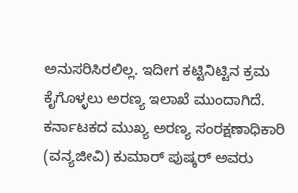ಅನುಸರಿಸಿರಲಿಲ್ಲ. ಇದೀಗ ಕಟ್ಟಿನಿಟ್ಟಿನ ಕ್ರಮ ಕೈಗೊಳ್ಳಲು ಅರಣ್ಯ ಇಲಾಖೆ ಮುಂದಾಗಿದೆ.
ಕರ್ನಾಟಕದ ಮುಖ್ಯ ಅರಣ್ಯ ಸಂರಕ್ಷಣಾಧಿಕಾರಿ (ವನ್ಯಜೀವಿ) ಕುಮಾರ್ ಪುಷ್ಕರ್ ಅವರು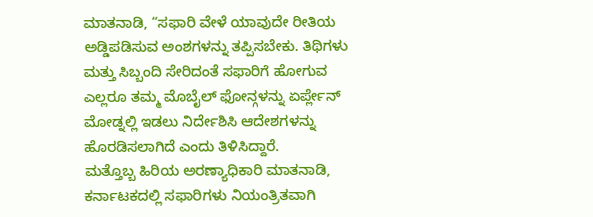ಮಾತನಾಡಿ, “ಸಫಾರಿ ವೇಳೆ ಯಾವುದೇ ರೀತಿಯ ಅಡ್ಡಿಪಡಿಸುವ ಅಂಶಗಳನ್ನು ತಪ್ಪಿಸಬೇಕು. ತಿಥಿಗಳು ಮತ್ತು ಸಿಬ್ಬಂದಿ ಸೇರಿದಂತೆ ಸಫಾರಿಗೆ ಹೋಗುವ ಎಲ್ಲರೂ ತಮ್ಮ ಮೊಬೈಲ್ ಫೋನ್ಗಳನ್ನು ಏರ್ಪ್ಲೇನ್ ಮೋಡ್ನಲ್ಲಿ ಇಡಲು ನಿರ್ದೇಶಿಸಿ ಆದೇಶಗಳನ್ನು ಹೊರಡಿಸಲಾಗಿದೆ ಎಂದು ತಿಳಿಸಿದ್ದಾರೆ.
ಮತ್ತೊಬ್ಬ ಹಿರಿಯ ಅರಣ್ಯಾಧಿಕಾರಿ ಮಾತನಾಡಿ, ಕರ್ನಾಟಕದಲ್ಲಿ ಸಫಾರಿಗಳು ನಿಯಂತ್ರಿತವಾಗಿ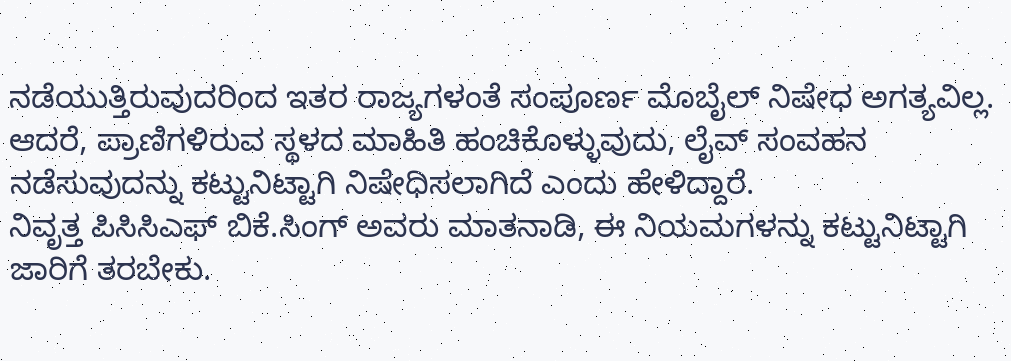ನಡೆಯುತ್ತಿರುವುದರಿಂದ ಇತರ ರಾಜ್ಯಗಳಂತೆ ಸಂಪೂರ್ಣ ಮೊಬೈಲ್ ನಿಷೇಧ ಅಗತ್ಯವಿಲ್ಲ. ಆದರೆ, ಪ್ರಾಣಿಗಳಿರುವ ಸ್ಥಳದ ಮಾಹಿತಿ ಹಂಚಿಕೊಳ್ಳುವುದು, ಲೈವ್ ಸಂವಹನ ನಡೆಸುವುದನ್ನು ಕಟ್ಟುನಿಟ್ಟಾಗಿ ನಿಷೇಧಿಸಲಾಗಿದೆ ಎಂದು ಹೇಳಿದ್ದಾರೆ.
ನಿವೃತ್ತ ಪಿಸಿಸಿಎಫ್ ಬಿಕೆ.ಸಿಂಗ್ ಅವರು ಮಾತನಾಡಿ, ಈ ನಿಯಮಗಳನ್ನು ಕಟ್ಟುನಿಟ್ಟಾಗಿ ಜಾರಿಗೆ ತರಬೇಕು.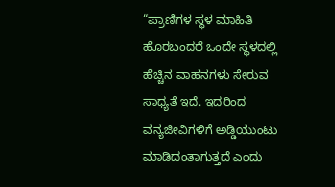“ಪ್ರಾಣಿಗಳ ಸ್ಥಳ ಮಾಹಿತಿ ಹೊರಬಂದರೆ ಒಂದೇ ಸ್ಥಳದಲ್ಲಿ ಹೆಚ್ಚಿನ ವಾಹನಗಳು ಸೇರುವ ಸಾಧ್ಯತೆ ಇದೆ. ಇದರಿಂದ ವನ್ಯಜೀವಿಗಳಿಗೆ ಅಡ್ಡಿಯುಂಟು ಮಾಡಿದಂತಾಗುತ್ತದೆ ಎಂದು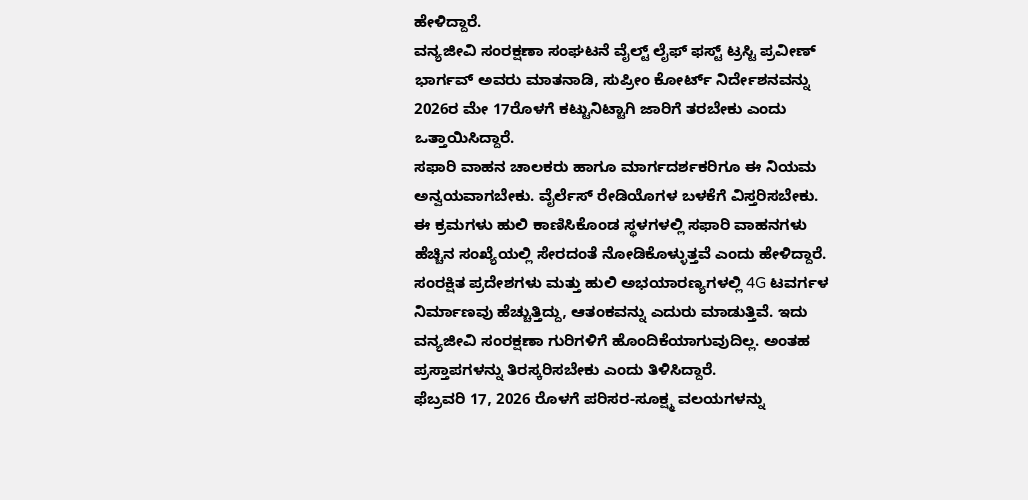ಹೇಳಿದ್ದಾರೆ.
ವನ್ಯಜೀವಿ ಸಂರಕ್ಷಣಾ ಸಂಘಟನೆ ವೈಲ್ಟ್ ಲೈಫ್ ಫಸ್ಟ್ ಟ್ರಸ್ಟಿ ಪ್ರವೀಣ್ ಭಾರ್ಗವ್ ಅವರು ಮಾತನಾಡಿ, ಸುಪ್ರೀಂ ಕೋರ್ಟ್ ನಿರ್ದೇಶನವನ್ನು 2026ರ ಮೇ 17ರೊಳಗೆ ಕಟ್ಟುನಿಟ್ಟಾಗಿ ಜಾರಿಗೆ ತರಬೇಕು ಎಂದು ಒತ್ತಾಯಿಸಿದ್ದಾರೆ.
ಸಫಾರಿ ವಾಹನ ಚಾಲಕರು ಹಾಗೂ ಮಾರ್ಗದರ್ಶಕರಿಗೂ ಈ ನಿಯಮ ಅನ್ವಯವಾಗಬೇಕು. ವೈರ್ಲೆಸ್ ರೇಡಿಯೊಗಳ ಬಳಕೆಗೆ ವಿಸ್ತರಿಸಬೇಕು. ಈ ಕ್ರಮಗಳು ಹುಲಿ ಕಾಣಿಸಿಕೊಂಡ ಸ್ಥಳಗಳಲ್ಲಿ ಸಫಾರಿ ವಾಹನಗಳು ಹೆಚ್ಚಿನ ಸಂಖ್ಯೆಯಲ್ಲಿ ಸೇರದಂತೆ ನೋಡಿಕೊಳ್ಳುತ್ತವೆ ಎಂದು ಹೇಳಿದ್ದಾರೆ.
ಸಂರಕ್ಷಿತ ಪ್ರದೇಶಗಳು ಮತ್ತು ಹುಲಿ ಅಭಯಾರಣ್ಯಗಳಲ್ಲಿ 4G ಟವರ್ಗಳ ನಿರ್ಮಾಣವು ಹೆಚ್ಚುತ್ತಿದ್ದು, ಆತಂಕವನ್ನು ಎದುರು ಮಾಡುತ್ತಿವೆ. ಇದು ವನ್ಯಜೀವಿ ಸಂರಕ್ಷಣಾ ಗುರಿಗಳಿಗೆ ಹೊಂದಿಕೆಯಾಗುವುದಿಲ್ಲ. ಅಂತಹ ಪ್ರಸ್ತಾಪಗಳನ್ನು ತಿರಸ್ಕರಿಸಬೇಕು ಎಂದು ತಿಳಿಸಿದ್ದಾರೆ.
ಫೆಬ್ರವರಿ 17, 2026 ರೊಳಗೆ ಪರಿಸರ-ಸೂಕ್ಷ್ಮ ವಲಯಗಳನ್ನು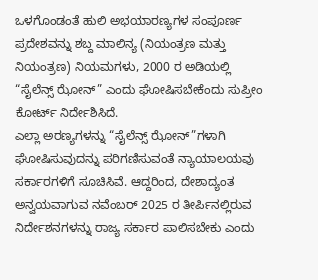ಒಳಗೊಂಡಂತೆ ಹುಲಿ ಅಭಯಾರಣ್ಯಗಳ ಸಂಪೂರ್ಣ ಪ್ರದೇಶವನ್ನು ಶಬ್ದ ಮಾಲಿನ್ಯ (ನಿಯಂತ್ರಣ ಮತ್ತು ನಿಯಂತ್ರಣ) ನಿಯಮಗಳು, 2000 ರ ಅಡಿಯಲ್ಲಿ “ಸೈಲೆನ್ಸ್ ಝೋನ್” ಎಂದು ಘೋಷಿಸಬೇಕೆಂದು ಸುಪ್ರೀಂ ಕೋರ್ಟ್ ನಿರ್ದೇಶಿಸಿದೆ.
ಎಲ್ಲಾ ಅರಣ್ಯಗಳನ್ನು “ಸೈಲೆನ್ಸ್ ಝೋನ್”ಗಳಾಗಿ ಘೋಷಿಸುವುದನ್ನು ಪರಿಗಣಿಸುವಂತೆ ನ್ಯಾಯಾಲಯವು ಸರ್ಕಾರಗಳಿಗೆ ಸೂಚಿಸಿವೆ. ಆದ್ದರಿಂದ, ದೇಶಾದ್ಯಂತ ಅನ್ವಯವಾಗುವ ನವೆಂಬರ್ 2025 ರ ತೀರ್ಪಿನಲ್ಲಿರುವ ನಿರ್ದೇಶನಗಳನ್ನು ರಾಜ್ಯ ಸರ್ಕಾರ ಪಾಲಿಸಬೇಕು ಎಂದು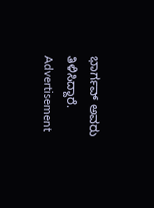ಭಾರ್ಗವ್ ಅವರು ತಿಳಿಸಿದ್ದಾರೆ.
Advertisement